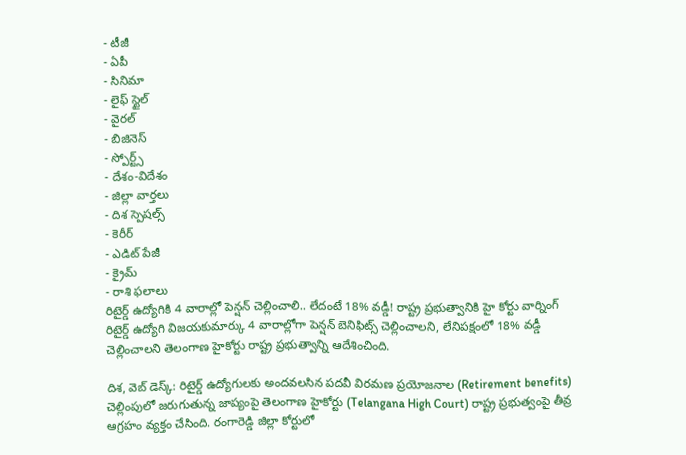- టీజీ
- ఏపీ
- సినిమా
- లైఫ్ స్టైల్
- వైరల్
- బిజినెస్
- స్పోర్ట్స్
- దేశం-విదేశం
- జిల్లా వార్తలు
- దిశ స్పెషల్స్
- కెరీర్
- ఎడిట్ పేజీ
- క్రైమ్
- రాశి ఫలాలు
రిటైర్డ్ ఉద్యోగికి 4 వారాల్లో పెన్షన్ చెల్లించాలి.. లేదంటే 18% వడ్డీ! రాష్ట్ర ప్రభుత్వానికి హై కోర్టు వార్నింగ్
రిటైర్డ్ ఉద్యోగి విజయకుమార్కు 4 వారాల్లోగా పెన్షన్ బెనిఫిట్స్ చెల్లించాలని, లేనిపక్షంలో 18% వడ్డీ చెల్లించాలని తెలంగాణ హైకోర్టు రాష్ట్ర ప్రభుత్వాన్ని ఆదేశించింది.

దిశ, వెబ్ డెస్క్: రిటైర్డ్ ఉద్యోగులకు అందవలసిన పదవీ విరమణ ప్రయోజనాల (Retirement benefits) చెల్లింపులో జరుగుతున్న జాప్యంపై తెలంగాణ హైకోర్టు (Telangana High Court) రాష్ట్ర ప్రభుత్వంపై తీవ్ర ఆగ్రహం వ్యక్తం చేసింది. రంగారెడ్డి జిల్లా కోర్టులో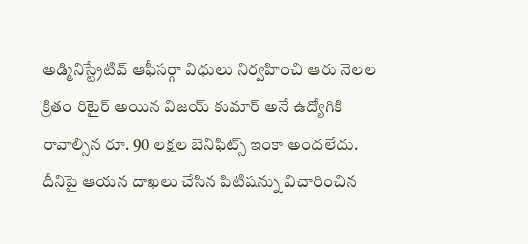అడ్మినిస్ట్రేటివ్ ఆఫీసర్గా విధులు నిర్వహించి ఆరు నెలల క్రితం రిటైర్ అయిన విజయ్ కుమార్ అనే ఉద్యోగికి రావాల్సిన రూ. 90 లక్షల బెనిఫిట్స్ ఇంకా అందలేదు. దీనిపై ఆయన దాఖలు చేసిన పిటిషన్ను విచారించిన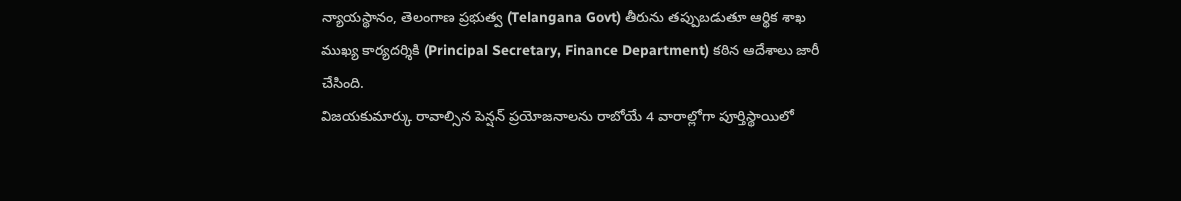న్యాయస్థానం, తెలంగాణ ప్రభుత్వ (Telangana Govt) తీరును తప్పుబడుతూ ఆర్థిక శాఖ ముఖ్య కార్యదర్శికి (Principal Secretary, Finance Department) కఠిన ఆదేశాలు జారీ చేసింది.
విజయకుమార్కు రావాల్సిన పెన్షన్ ప్రయోజనాలను రాబోయే 4 వారాల్లోగా పూర్తిస్థాయిలో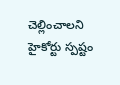చెల్లించాలని హైకోర్టు స్పష్టం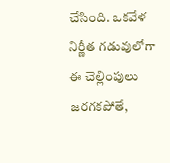చేసింది. ఒకవేళ నిర్ణీత గడువులోగా ఈ చెల్లింపులు జరగకపోతే,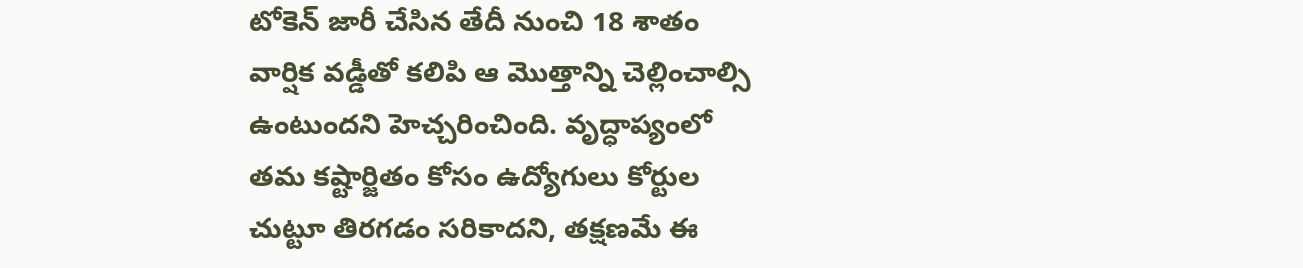టోకెన్ జారీ చేసిన తేదీ నుంచి 18 శాతం వార్షిక వడ్డీతో కలిపి ఆ మొత్తాన్ని చెల్లించాల్సి ఉంటుందని హెచ్చరించింది. వృద్ధాప్యంలో తమ కష్టార్జితం కోసం ఉద్యోగులు కోర్టుల చుట్టూ తిరగడం సరికాదని, తక్షణమే ఈ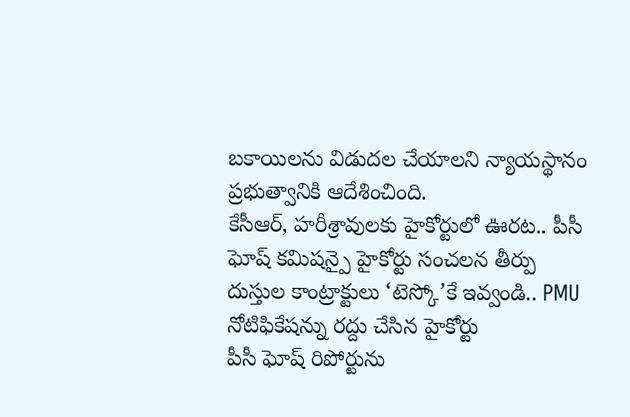బకాయిలను విడుదల చేయాలని న్యాయస్థానం ప్రభుత్వానికి ఆదేశించింది.
కేసీఆర్, హరీశ్రావులకు హైకోర్టులో ఊరట.. పీసీ ఘోష్ కమిషన్పై హైకోర్టు సంచలన తీర్పు
దుస్తుల కాంట్రాక్టులు ‘టెస్కో’కే ఇవ్వండి.. PMU నోటిఫికేషన్ను రద్దు చేసిన హైకోర్టు
పీసీ ఘోష్ రిపోర్టును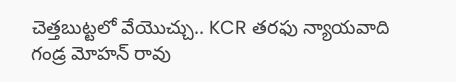చెత్తబుట్టలో వేయొచ్చు.. KCR తరఫు న్యాయవాది గండ్ర మోహన్ రావు